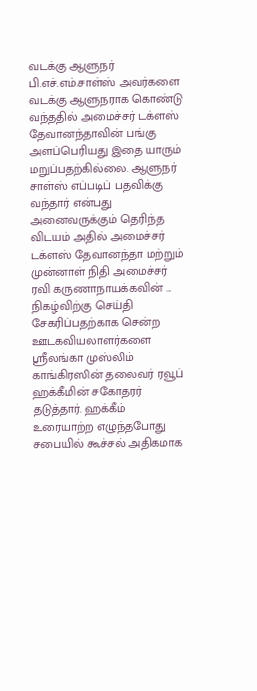வடக்கு ஆளுநர் பி.எச்.எம்.சாள்ஸ் அவர்களை வடக்கு ஆளுநராக கொண்டு வந்ததில் அமைச்சர் டக்ளஸ் தேவானந்தாவின் பங்கு அளப்பெரியது இதை யாரும் மறுப்பதற்கில்லை. ஆளுநர் சாள்ஸ் எப்படிப் பதவிக்கு வந்தார் என்பது அனைவருக்கும் தெரிந்த விடயம் அதில் அமைச்சர் டக்ளஸ் தேவானந்தா மற்றும் முன்னாள் நிதி அமைச்சர் ரவி கருணாநாயக்கவின் ...
நிகழ்விற்கு செய்தி சேகரிப்பதற்காக சென்ற ஊடகவியலாளர்களை ஸ்ரீலங்கா முஸ்லிம் காங்கிரஸின் தலைவர் ரவூப் ஹக்கீமின் சகோதரர் தடுத்தார். ஹக்கீம் உரையாற்ற எழுந்தபோது சபையில் கூச்சல் அதிகமாக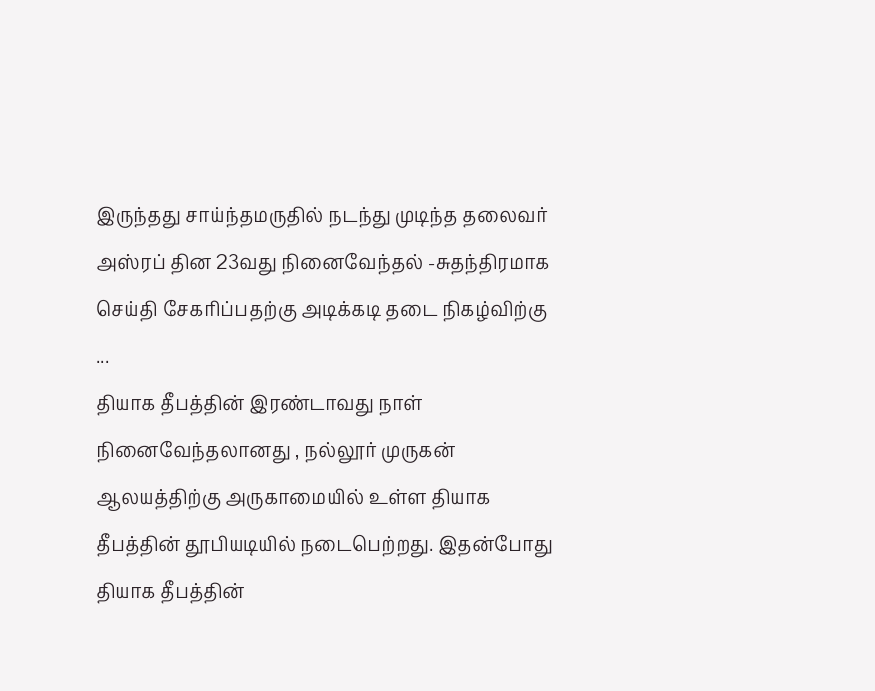இருந்தது சாய்ந்தமருதில் நடந்து முடிந்த தலைவர் அஸ்ரப் தின 23வது நினைவேந்தல் -சுதந்திரமாக செய்தி சேகரிப்பதற்கு அடிக்கடி தடை நிகழ்விற்கு ...
தியாக தீபத்தின் இரண்டாவது நாள் நினைவேந்தலானது , நல்லூர் முருகன் ஆலயத்திற்கு அருகாமையில் உள்ள தியாக தீபத்தின் தூபியடியில் நடைபெற்றது. இதன்போது தியாக தீபத்தின்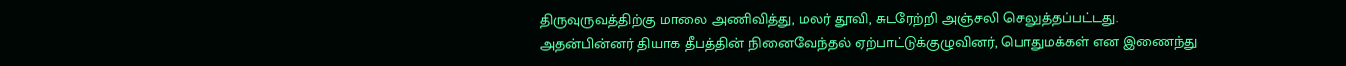திருவுருவத்திற்கு மாலை அணிவித்து, மலர் தூவி, சுடரேற்றி அஞ்சலி செலுத்தப்பட்டது. அதன்பின்னர் தியாக தீபத்தின் நினைவேந்தல் ஏற்பாட்டுக்குழுவினர், பொதுமக்கள் என இணைந்து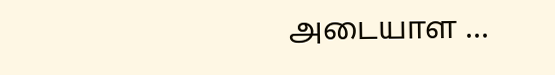அடையாள ...